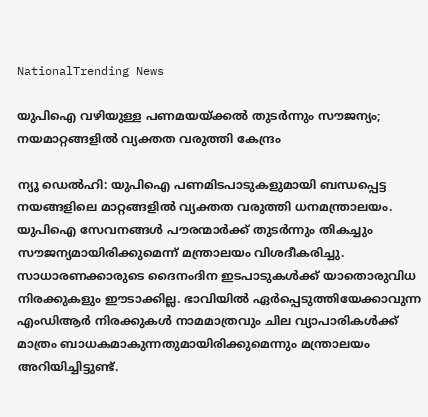NationalTrending News

യുപിഐ വഴിയുള്ള പണമയയ്ക്കൽ തുടർന്നും സൗജന്യം; നയമാറ്റങ്ങളിൽ വ്യക്തത വരുത്തി കേന്ദ്രം

ന്യൂ ഡെൽഹി: യുപിഐ പണമിടപാടുകളുമായി ബന്ധപ്പെട്ട നയങ്ങളിലെ മാറ്റങ്ങളില്‍ വ്യക്തത വരുത്തി ധനമന്ത്രാലയം. യുപിഐ സേവനങ്ങള്‍ പൗരന്മാര്‍ക്ക് തുടര്‍ന്നും തികച്ചും സൗജന്യമായിരിക്കുമെന്ന് മന്ത്രാലയം വിശദീകരിച്ചു. സാധാരണക്കാരുടെ ദൈനംദിന ഇടപാടുകള്‍ക്ക് യാതൊരുവിധ നിരക്കുകളും ഈടാക്കില്ല. ഭാവിയില്‍ ഏര്‍പ്പെടുത്തിയേക്കാവുന്ന എംഡിആര്‍ നിരക്കുകള്‍ നാമമാത്രവും ചില വ്യാപാരികള്‍ക്ക് മാത്രം ബാധകമാകുന്നതുമായിരിക്കുമെന്നും മന്ത്രാലയം അറിയിച്ചിട്ടുണ്ട്.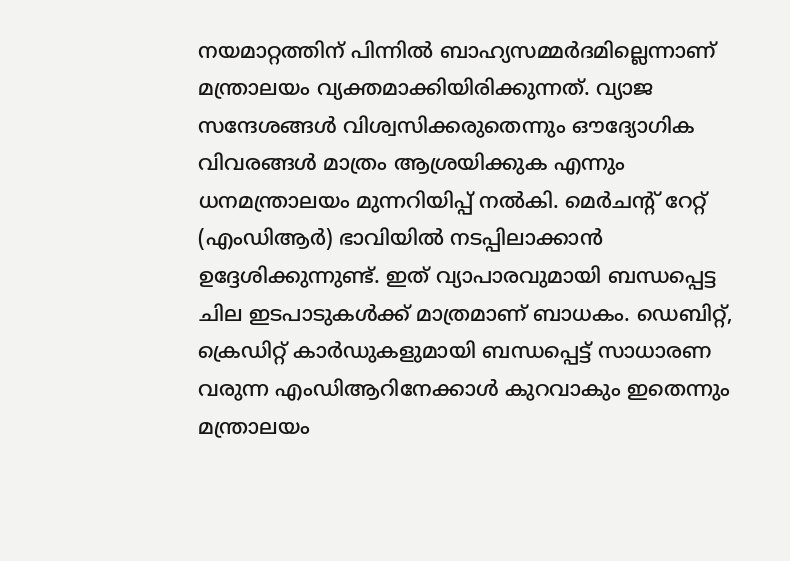നയമാറ്റത്തിന് പിന്നില്‍ ബാഹ്യസമ്മര്‍ദമില്ലെന്നാണ് മന്ത്രാലയം വ്യക്തമാക്കിയിരിക്കുന്നത്. വ്യാജ സന്ദേശങ്ങള്‍ വിശ്വസിക്കരുതെന്നും ഔദ്യോഗിക വിവരങ്ങള്‍ മാത്രം ആശ്രയിക്കുക എന്നും ധനമന്ത്രാലയം മുന്നറിയിപ്പ് നല്‍കി. മെര്‍ചന്റ് റേറ്റ് (എംഡിആര്‍) ഭാവിയില്‍ നടപ്പിലാക്കാന്‍ ഉദ്ദേശിക്കുന്നുണ്ട്. ഇത് വ്യാപാരവുമായി ബന്ധപ്പെട്ട ചില ഇടപാടുകള്‍ക്ക് മാത്രമാണ് ബാധകം. ഡെബിറ്റ്, ക്രെഡിറ്റ് കാര്‍ഡുകളുമായി ബന്ധപ്പെട്ട് സാധാരണ വരുന്ന എംഡിആറിനേക്കാള്‍ കുറവാകും ഇതെന്നും മന്ത്രാലയം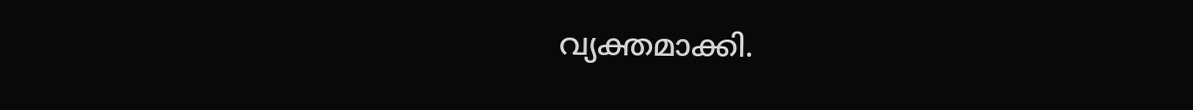വ്യക്തമാക്കി.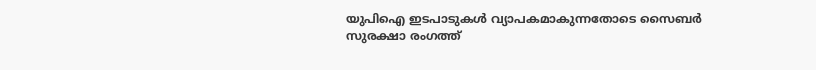യുപിഐ ഇടപാടുകള്‍ വ്യാപകമാകുന്നതോടെ സൈബര്‍ സുരക്ഷാ രംഗത്ത്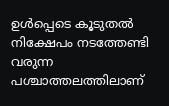ഉള്‍പ്പെടെ കൂടുതല്‍ നിക്ഷേപം നടത്തേണ്ടി വരുന്ന പശ്ചാത്തലത്തിലാണ്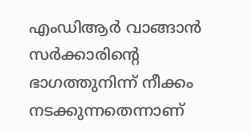എംഡിആര്‍ വാങ്ങാന്‍ സര്‍ക്കാരിന്റെ ഭാഗത്തുനിന്ന് നീക്കം നടക്കുന്നതെന്നാണ്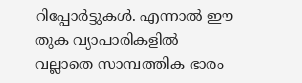റിപ്പോര്‍ട്ടുകള്‍. എന്നാല്‍ ഈ തുക വ്യാപാരികളില്‍ വല്ലാതെ സാമ്പത്തിക ഭാരം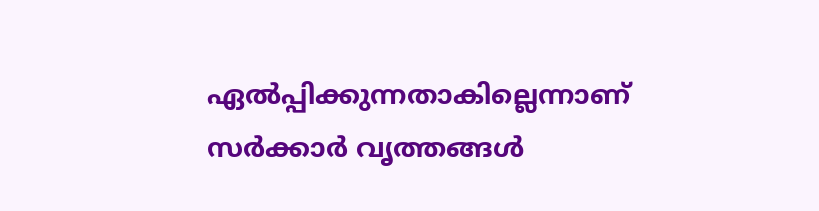ഏല്‍പ്പിക്കുന്നതാകില്ലെന്നാണ് സര്‍ക്കാര്‍ വൃത്തങ്ങള്‍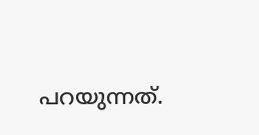പറയുന്നത്.